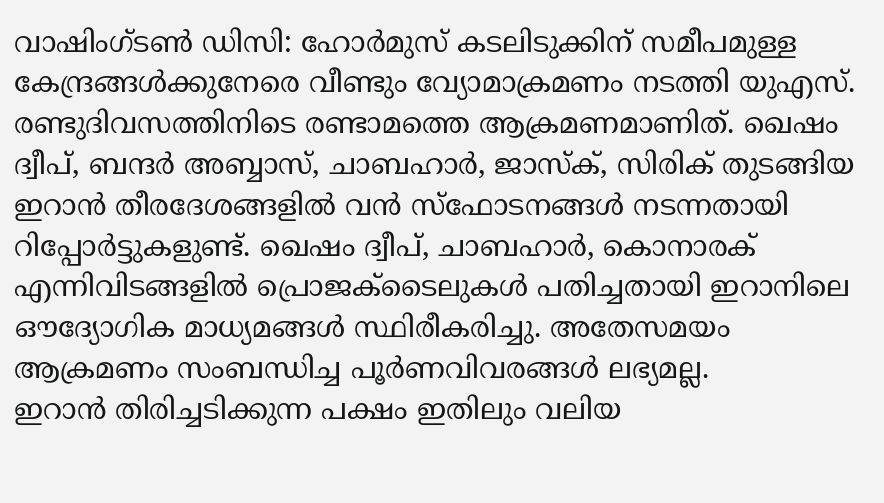വാഷിംഗ്ടൺ ഡിസി: ഹോർമുസ് കടലിടുക്കിന് സമീപമുള്ള കേന്ദ്രങ്ങൾക്കുനേരെ വീണ്ടും വ്യോമാക്രമണം നടത്തി യുഎസ്. രണ്ടുദിവസത്തിനിടെ രണ്ടാമത്തെ ആക്രമണമാണിത്. ഖെഷം ദ്വീപ്, ബന്ദർ അബ്ബാസ്, ചാബഹാർ, ജാസ്ക്, സിരിക് തുടങ്ങിയ ഇറാൻ തീരദേശങ്ങളിൽ വൻ സ്ഫോടനങ്ങൾ നടന്നതായി റിപ്പോർട്ടുകളുണ്ട്. ഖെഷം ദ്വീപ്, ചാബഹാർ, കൊനാരക് എന്നിവിടങ്ങളിൽ പ്രൊജക്ടൈലുകൾ പതിച്ചതായി ഇറാനിലെ ഔദ്യോഗിക മാധ്യമങ്ങൾ സ്ഥിരീകരിച്ചു. അതേസമയം ആക്രമണം സംബന്ധിച്ച പൂർണവിവരങ്ങൾ ലഭ്യമല്ല.
ഇറാൻ തിരിച്ചടിക്കുന്ന പക്ഷം ഇതിലും വലിയ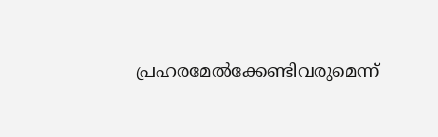പ്രഹരമേൽക്കേണ്ടിവരുമെന്ന്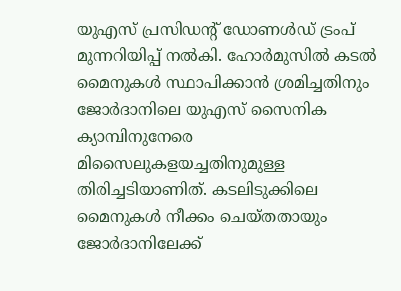യുഎസ് പ്രസിഡന്റ് ഡോണൾഡ് ട്രംപ് മുന്നറിയിപ്പ് നൽകി. ഹോർമുസിൽ കടൽ മൈനുകൾ സ്ഥാപിക്കാൻ ശ്രമിച്ചതിനും ജോർദാനിലെ യുഎസ് സൈനിക ക്യാമ്പിനുനേരെ മിസൈലുകളയച്ചതിനുമുള്ള തിരിച്ചടിയാണിത്. കടലിടുക്കിലെ മൈനുകൾ നീക്കം ചെയ്തതായും ജോർദാനിലേക്ക്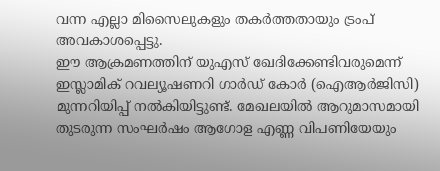വന്ന എല്ലാ മിസൈലുകളും തകർത്തതായും ട്രംപ് അവകാശപ്പെട്ടു.
ഈ ആക്രമണത്തിന് യുഎസ് ഖേദിക്കേണ്ടിവരുമെന്ന് ഇസ്ലാമിക് റവല്യൂഷണറി ഗാർഡ് കോർ (ഐആർജിസി) മുന്നറിയിപ്പ് നൽകിയിട്ടുണ്ട്. മേഖലയിൽ ആറുമാസമായി തുടരുന്ന സംഘർഷം ആഗോള എണ്ണ വിപണിയേയും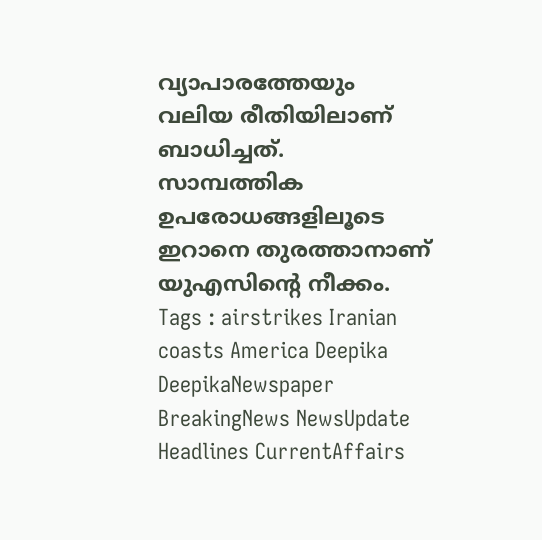വ്യാപാരത്തേയും വലിയ രീതിയിലാണ് ബാധിച്ചത്. സാമ്പത്തിക ഉപരോധങ്ങളിലൂടെ ഇറാനെ തുരത്താനാണ് യുഎസിന്റെ നീക്കം.
Tags : airstrikes Iranian coasts America Deepika DeepikaNewspaper BreakingNews NewsUpdate Headlines CurrentAffairs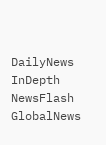DailyNews InDepth NewsFlash GlobalNews